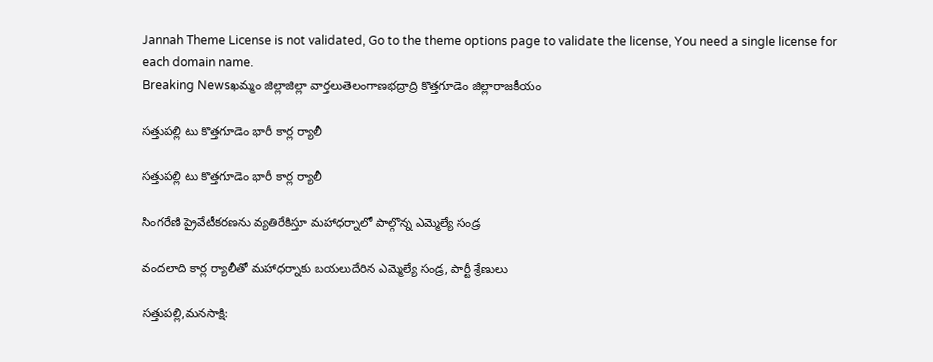Jannah Theme License is not validated, Go to the theme options page to validate the license, You need a single license for each domain name.
Breaking Newsఖమ్మం జిల్లాజిల్లా వార్తలుతెలంగాణభద్రాద్రి కొత్తగూడెం జిల్లారాజకీయం

సత్తుపల్లి టు కొత్తగూడెం భారీ కార్ల ర్యాలీ

సత్తుపల్లి టు కొత్తగూడెం భారీ కార్ల ర్యాలీ

సింగరేణి ప్రైవేటీకరణను వ్యతిరేకిస్తూ మహాధర్నాలో పాల్గొన్న ఎమ్మెల్యే సండ్ర

వందలాది కార్ల ర్యాలీతో మహాధర్నాకు బయలుదేరిన ఎమ్మెల్యే సండ్ర, పార్టీ శ్రేణులు

సత్తుపల్లి,మనసాక్షి: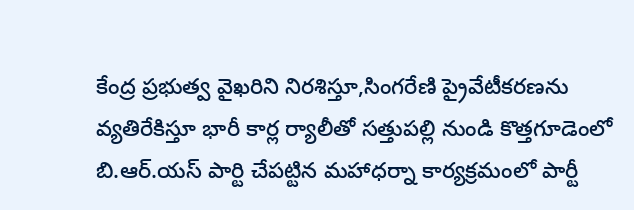కేంద్ర ప్రభుత్వ వైఖరిని నిరశిస్తూ,సింగరేణి ప్రైవేటీకరణను వ్యతిరేకిస్తూ భారీ కార్ల ర్యాలీతో సత్తుపల్లి నుండి కొత్తగూడెంలో బి.ఆర్.యస్ పార్టి చేపట్టిన మహాధర్నా కార్యక్రమంలో పార్టీ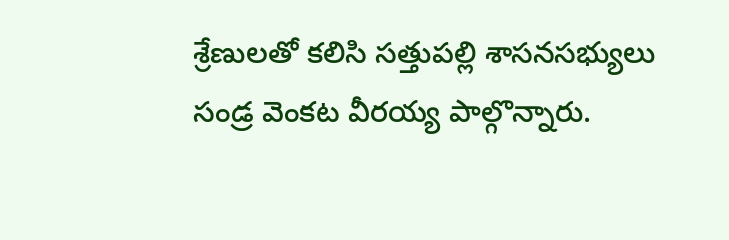శ్రేణులతో కలిసి సత్తుపల్లి శాసనసభ్యులు సండ్ర వెంకట వీరయ్య పాల్గొన్నారు.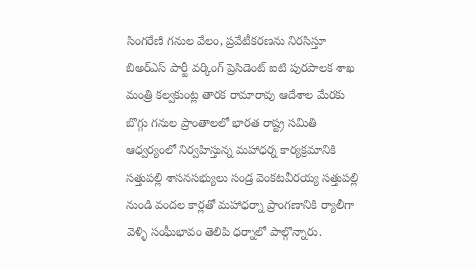సింగరేణి గనుల వేలం, ప్రవేటీకరణను నిరసిస్తూ బిఅర్ఎస్ పార్టీ వర్కింగ్ ప్రెసిడెంట్ ఐటి పురపాలక శాఖ మంత్రి కల్వకుంట్ల తారక రామారావు ఆదేశాల మేరకు బొగ్గు గనుల ప్రాంతాలలో భారత రాష్ట్ర సమితి ఆధ్వర్యంలో నిర్వహిస్తున్న మహాధర్న కార్యక్రమానికి సత్తుపల్లి శాసనసభ్యులు సండ్ర వెంకటవీరయ్య సత్తుపల్లి నుండి వందల కార్లతో మహాధర్నా ప్రాంగణానికి ర్యాలీగా వెళ్ళి సంఘీభావం తెలిపి ధర్నాలో పాల్గొన్నారు.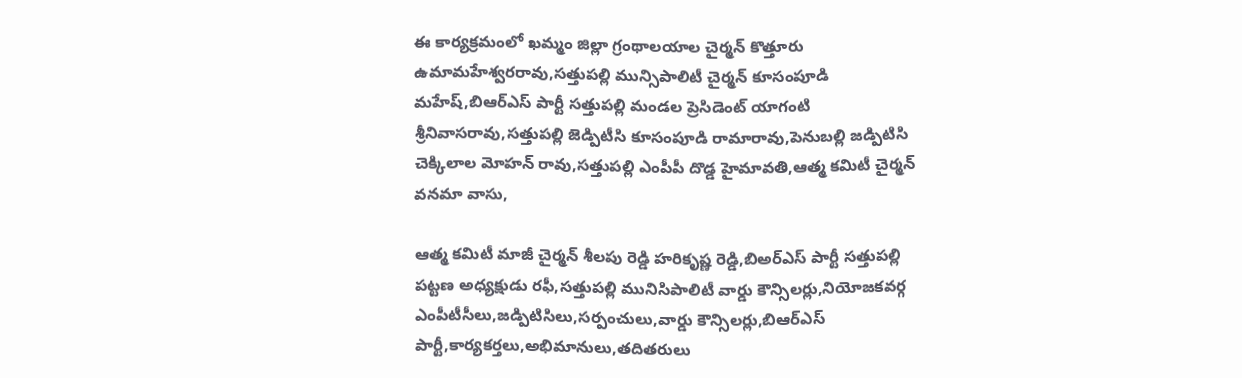ఈ కార్యక్రమంలో ఖమ్మం జిల్లా గ్రంథాలయాల చైర్మన్ కొత్తూరు ఉమామహేశ్వరరావు,సత్తుపల్లి మున్సిపాలిటీ చైర్మన్ కూసంపూడి మహేష్,బిఆర్ఎస్ పార్టీ సత్తుపల్లి మండల ప్రెసిడెంట్ యాగంటి శ్రీనివాసరావు,సత్తుపల్లి జెడ్పిటీసి కూసంపూడి రామారావు,పెనుబల్లి జడ్పిటిసి చెక్కిలాల మోహన్ రావు,సత్తుపల్లి ఎంపీపీ దొడ్డ హైమావతి,ఆత్మ కమిటీ చైర్మన్ వనమా వాసు,

ఆత్మ కమిటీ మాజీ చైర్మన్ శీలపు రెడ్డి హరికృష్ణ రెడ్డి,బిఅర్ఎస్ పార్టీ సత్తుపల్లి పట్టణ అధ్యక్షుడు రఫీ,సత్తుపల్లి మునిసిపాలిటీ వార్డు కౌన్సిలర్లు,నియోజకవర్గ ఎంపీటీసీలు,జడ్పిటిసిలు,సర్పంచులు,వార్డు కౌన్సిలర్లు,బిఆర్ఎస్ పార్టీ,కార్యకర్తలు,అభిమానులు,తదితరులు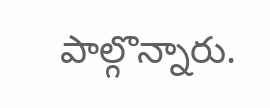పాల్గొన్నారు.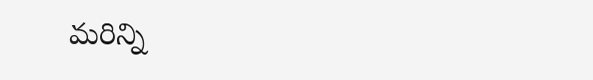మరిన్ని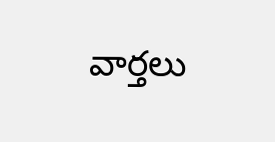వార్తలు